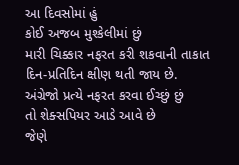આ દિવસોમાં હું
કોઈ અજબ મુશ્કેલીમાં છું
મારી ચિક્કાર નફરત કરી શકવાની તાકાત
દિન-પ્રતિદિન ક્ષીણ થતી જાય છે.
અંગ્રેજો પ્રત્યે નફરત કરવા ઈચ્છું છું
તો શેક્સપિયર આડે આવે છે
જેણે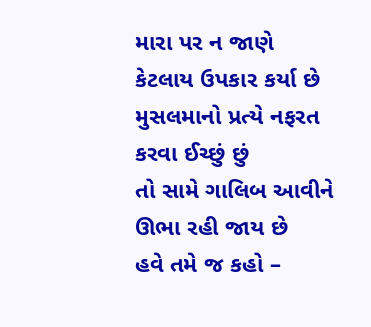મારા પર ન જાણે
કેટલાય ઉપકાર કર્યા છે
મુસલમાનો પ્રત્યે નફરત કરવા ઈચ્છું છું
તો સામે ગાલિબ આવીને ઊભા રહી જાય છે
હવે તમે જ કહો –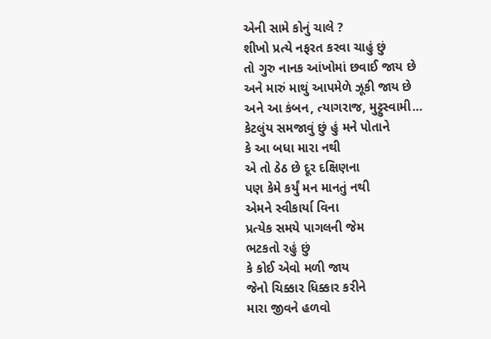એની સામે કોનું ચાલે ?
શીખો પ્રત્યે નફરત કરવા ચાહું છું
તો ગુરુ નાનક આંખોમાં છવાઈ જાય છે
અને મારું માથું આપમેળે ઝૂકી જાય છે
અને આ કંબન, ત્યાગરાજ, મુટ્ટુસ્વામી…
કેટલુંય સમજાવું છું હું મને પોતાને
કે આ બધા મારા નથી
એ તો ઠેઠ છે દૂર દક્ષિણના
પણ કેમે કર્યું મન માનતું નથી
એમને સ્વીકાર્યા વિના
પ્રત્યેક સમયે પાગલની જેમ
ભટકતો રહું છું
કે કોઈ એવો મળી જાય
જેનો ચિક્કાર ધિક્કાર કરીને
મારા જીવને હળવો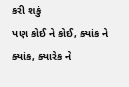કરી શકું
પણ કોઈ ને કોઈ, ક્યાંક ને ક્યાંક, ક્યારેક ને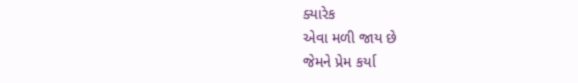ક્યારેક
એવા મળી જાય છે
જેમને પ્રેમ કર્યા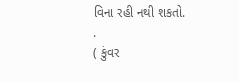વિના રહી નથી શકતો.
.
( કુંવર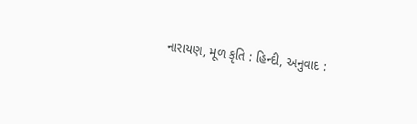નારાયણ, મૂળ કૃતિ : હિન્દી, અનુવાદ :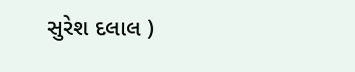સુરેશ દલાલ )